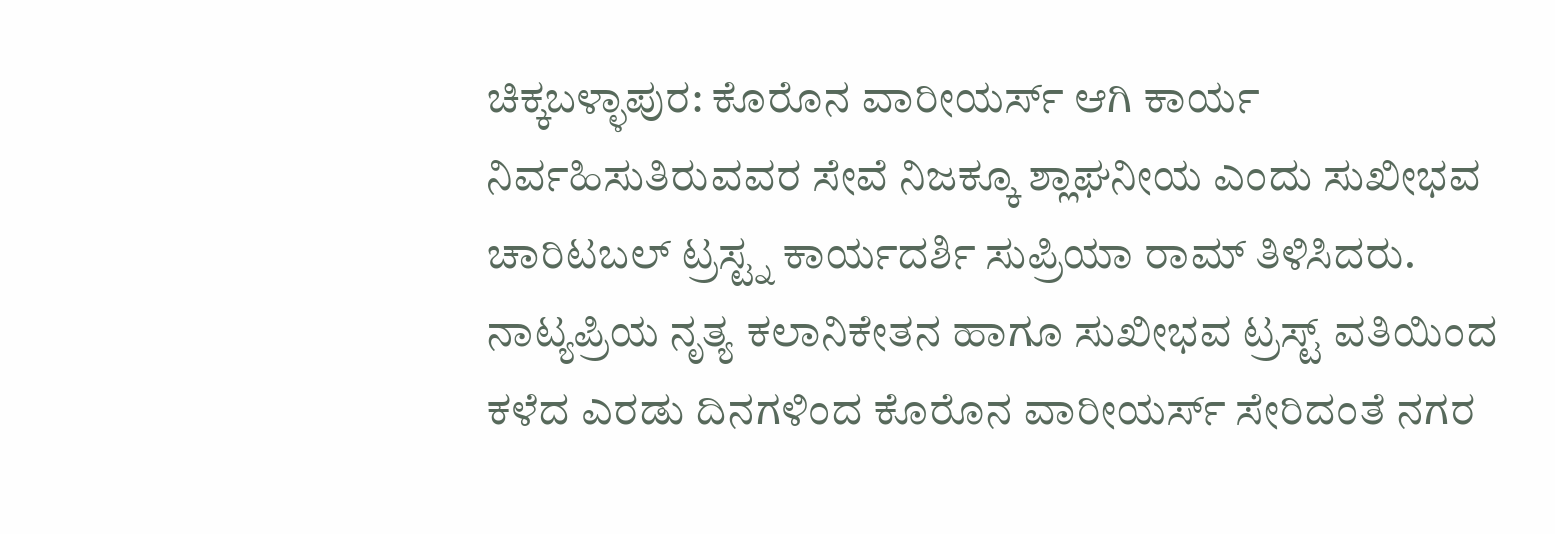ಚಿಕ್ಕಬಳ್ಳಾಪುರ: ಕೊರೊನ ವಾರೀಯರ್ಸ್ ಆಗಿ ಕಾರ್ಯ ನಿರ್ವಹಿಸುತಿರುವವರ ಸೇವೆ ನಿಜಕ್ಕೂ ಶ್ಲಾಘನೀಯ ಎಂದು ಸುಖೀಭವ ಚಾರಿಟಬಲ್ ಟ್ರಸ್ಟ್ನ ಕಾರ್ಯದರ್ಶಿ ಸುಪ್ರಿಯಾ ರಾಮ್ ತಿಳಿಸಿದರು.
ನಾಟ್ಯಪ್ರಿಯ ನೃತ್ಯ ಕಲಾನಿಕೇತನ ಹಾಗೂ ಸುಖೀಭವ ಟ್ರಸ್ಟ್ ವತಿಯಿಂದ ಕಳೆದ ಎರಡು ದಿನಗಳಿಂದ ಕೊರೊನ ವಾರೀಯರ್ಸ್ ಸೇರಿದಂತೆ ನಗರ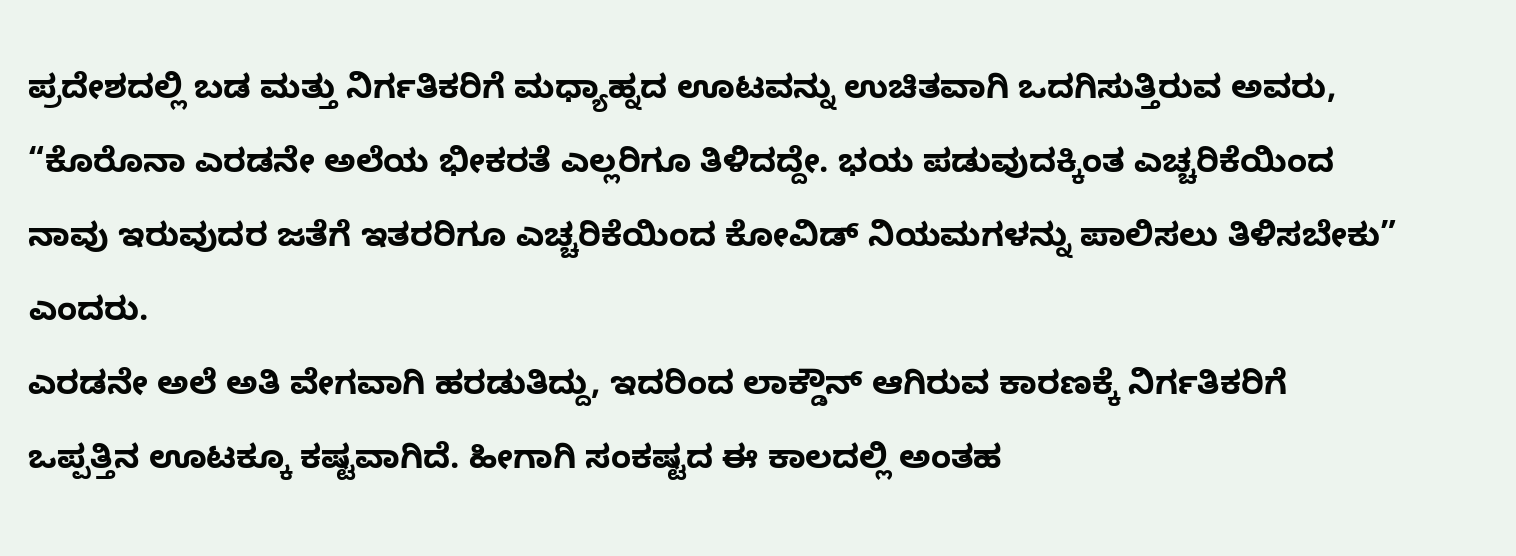ಪ್ರದೇಶದಲ್ಲಿ ಬಡ ಮತ್ತು ನಿರ್ಗತಿಕರಿಗೆ ಮಧ್ಯಾಹ್ನದ ಊಟವನ್ನು ಉಚಿತವಾಗಿ ಒದಗಿಸುತ್ತಿರುವ ಅವರು, “ಕೊರೊನಾ ಎರಡನೇ ಅಲೆಯ ಭೀಕರತೆ ಎಲ್ಲರಿಗೂ ತಿಳಿದದ್ದೇ. ಭಯ ಪಡುವುದಕ್ಕಿಂತ ಎಚ್ಚರಿಕೆಯಿಂದ ನಾವು ಇರುವುದರ ಜತೆಗೆ ಇತರರಿಗೂ ಎಚ್ಚರಿಕೆಯಿಂದ ಕೋವಿಡ್ ನಿಯಮಗಳನ್ನು ಪಾಲಿಸಲು ತಿಳಿಸಬೇಕು” ಎಂದರು.
ಎರಡನೇ ಅಲೆ ಅತಿ ವೇಗವಾಗಿ ಹರಡುತಿದ್ದು, ಇದರಿಂದ ಲಾಕ್ಡೌನ್ ಆಗಿರುವ ಕಾರಣಕ್ಕೆ ನಿರ್ಗತಿಕರಿಗೆ ಒಪ್ಪತ್ತಿನ ಊಟಕ್ಕೂ ಕಷ್ಟವಾಗಿದೆ. ಹೀಗಾಗಿ ಸಂಕಷ್ಟದ ಈ ಕಾಲದಲ್ಲಿ ಅಂತಹ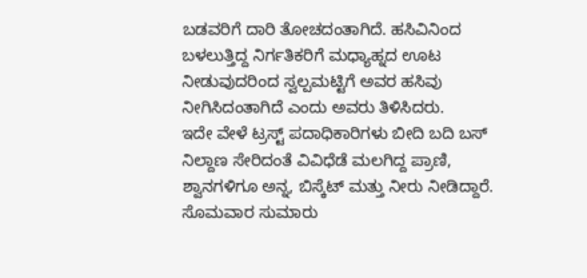ಬಡವರಿಗೆ ದಾರಿ ತೋಚದಂತಾಗಿದೆ. ಹಸಿವಿನಿಂದ ಬಳಲುತ್ತಿದ್ದ ನಿರ್ಗತಿಕರಿಗೆ ಮಧ್ಯಾಹ್ನದ ಊಟ ನೀಡುವುದರಿಂದ ಸ್ವಲ್ಪಮಟ್ಟಿಗೆ ಅವರ ಹಸಿವು ನೀಗಿಸಿದಂತಾಗಿದೆ ಎಂದು ಅವರು ತಿಳಿಸಿದರು.
ಇದೇ ವೇಳೆ ಟ್ರಸ್ಟ್ ಪದಾಧಿಕಾರಿಗಳು ಬೀದಿ ಬದಿ ಬಸ್ ನಿಲ್ದಾಣ ಸೇರಿದಂತೆ ವಿವಿಧೆಡೆ ಮಲಗಿದ್ದ ಪ್ರಾಣಿ, ಶ್ವಾನಗಳಿಗೂ ಅನ್ನ, ಬಿಸ್ಕೆಟ್ ಮತ್ತು ನೀರು ನೀಡಿದ್ದಾರೆ. ಸೊಮವಾರ ಸುಮಾರು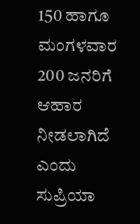150 ಹಾಗೂ ಮಂಗಳವಾರ 200 ಜನರಿಗೆ ಆಹಾರ ನೀಡಲಾಗಿದೆ ಎಂದು ಸುಪ್ರಿಯಾ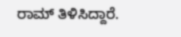ರಾಮ್ ತಿಳಿಸಿದ್ದಾರೆ.